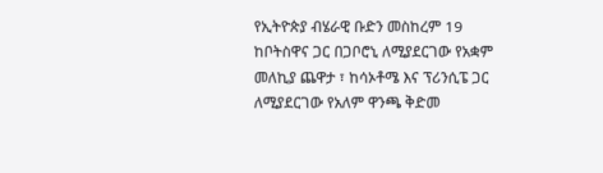የኢትዮጵያ ብሄራዊ ቡድን መስከረም 19 ከቦትስዋና ጋር በጋቦሮኒ ለሚያደርገው የአቋም መለኪያ ጨዋታ ፣ ከሳኦቶሜ እና ፕሪንሲፔ ጋር ለሚያደርገው የአለም ዋንጫ ቅድመ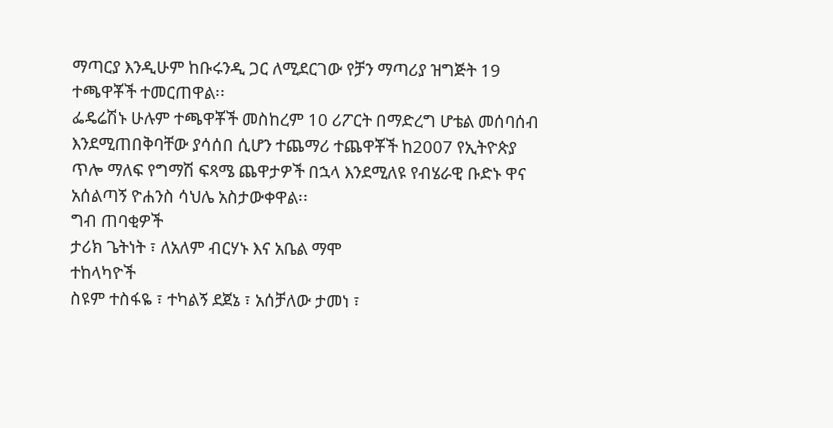ማጣርያ እንዲሁም ከቡሩንዲ ጋር ለሚደርገው የቻን ማጣሪያ ዝግጅት 19 ተጫዋቾች ተመርጠዋል፡፡
ፌዴሬሽኑ ሁሉም ተጫዋቾች መስከረም 10 ሪፖርት በማድረግ ሆቴል መሰባሰብ እንደሚጠበቅባቸው ያሳሰበ ሲሆን ተጨማሪ ተጨዋቾች ከ2007 የኢትዮጵያ ጥሎ ማለፍ የግማሽ ፍጻሜ ጨዋታዎች በኋላ እንደሚለዩ የብሄራዊ ቡድኑ ዋና አሰልጣኝ ዮሐንስ ሳህሌ አስታውቀዋል፡፡
ግብ ጠባቂዎች
ታሪክ ጌትነት ፣ ለአለም ብርሃኑ እና አቤል ማሞ
ተከላካዮች
ስዩም ተስፋዬ ፣ ተካልኝ ደጀኔ ፣ አሰቻለው ታመነ ፣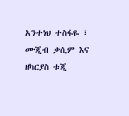አንተነህ ተስፋዬ ፣ ሙጂብ ቃሲም እና ዘካርያስ ቱጂ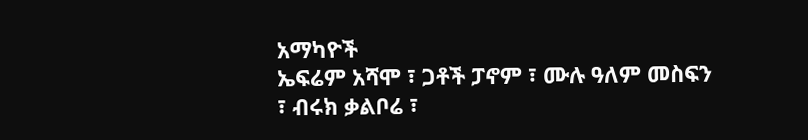አማካዮች
ኤፍሬም አሻሞ ፣ ጋቶች ፓኖም ፣ ሙሉ ዓለም መስፍን ፣ ብሩክ ቃልቦሬ ፣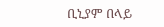ቢኒያም በላይ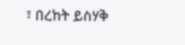፣ በረከት ይስሃቅ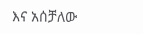እና አሰቻለው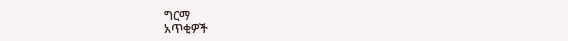ግርማ
አጥቂዎች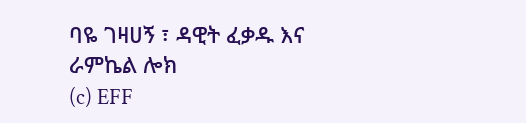ባዬ ገዛሀኝ ፣ ዳዊት ፈቃዱ እና ራምኬል ሎክ
(c) EFF